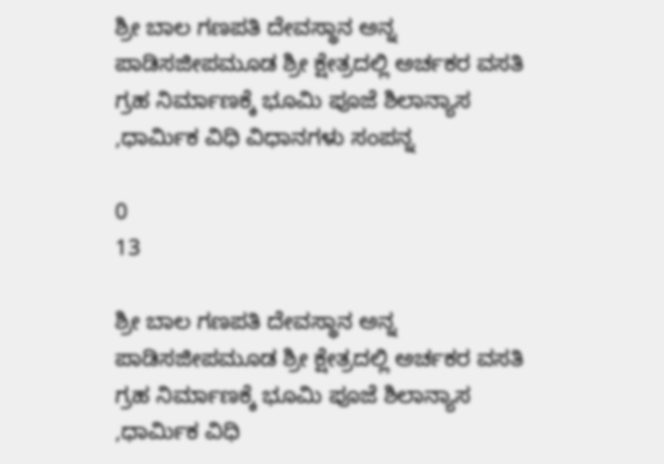ಶ್ರೀ ಬಾಲ ಗಣಪತಿ ದೇವಸ್ಥಾನ ಅನ್ನ ಪಾಡಿಸಜೀಪಮೂಡ ಶ್ರೀ ಕ್ಷೇತ್ರದಲ್ಲಿ ಅರ್ಚಕರ ವಸತಿ ಗ್ರಹ ನಿರ್ಮಾಣಕ್ಕೆ ಭೂಮಿ ಪೂಜೆ ಶಿಲಾನ್ಯಾಸ ,ಧಾರ್ಮಿಕ ವಿಧಿ ವಿಧಾನಗಳು ಸಂಪನ್ನ

0
13

ಶ್ರೀ ಬಾಲ ಗಣಪತಿ ದೇವಸ್ಥಾನ ಅನ್ನ ಪಾಡಿಸಜೀಪಮೂಡ ಶ್ರೀ ಕ್ಷೇತ್ರದಲ್ಲಿ ಅರ್ಚಕರ ವಸತಿ ಗ್ರಹ ನಿರ್ಮಾಣಕ್ಕೆ ಭೂಮಿ ಪೂಜೆ ಶಿಲಾನ್ಯಾಸ ,ಧಾರ್ಮಿಕ ವಿಧಿ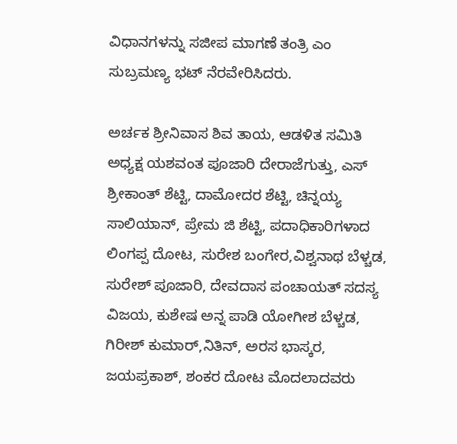ವಿಧಾನಗಳನ್ನು ಸಜೀಪ ಮಾಗಣೆ ತಂತ್ರಿ ಎಂ ಸುಬ್ರಮಣ್ಯ ಭಟ್ ನೆರವೇರಿಸಿದರು.

ಅರ್ಚಕ ಶ್ರೀನಿವಾಸ ಶಿವ ತಾಯ, ಆಡಳಿತ ಸಮಿತಿ ಅಧ್ಯಕ್ಷ ಯಶವಂತ ಪೂಜಾರಿ ದೇರಾಜೆಗುತ್ತು, ಎಸ್ ಶ್ರೀಕಾಂತ್ ಶೆಟ್ಟಿ, ದಾಮೋದರ ಶೆಟ್ಟಿ, ಚಿನ್ನಯ್ಯ ಸಾಲಿಯಾನ್, ಪ್ರೇಮ ಜಿ ಶೆಟ್ಟಿ, ಪದಾಧಿಕಾರಿಗಳಾದ ಲಿಂಗಪ್ಪ ದೋಟ, ಸುರೇಶ ಬಂಗೇರ,ವಿಶ್ವನಾಥ ಬೆಳ್ಚಡ, ಸುರೇಶ್ ಪೂಜಾರಿ, ದೇವದಾಸ ಪಂಚಾಯತ್ ಸದಸ್ಯ ವಿಜಯ, ಕುಶೇಷ ಅನ್ನ ಪಾಡಿ ಯೋಗೀಶ ಬೆಳ್ಚಡ, ಗಿರೀಶ್ ಕುಮಾರ್,ನಿತಿನ್, ಅರಸ ಭಾಸ್ಕರ, ಜಯಪ್ರಕಾಶ್, ಶಂಕರ ದೋಟ ಮೊದಲಾದವರು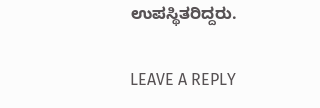ಉಪಸ್ಥಿತರಿದ್ದರು.

LEAVE A REPLY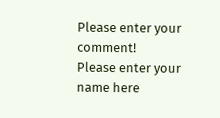Please enter your comment!
Please enter your name here